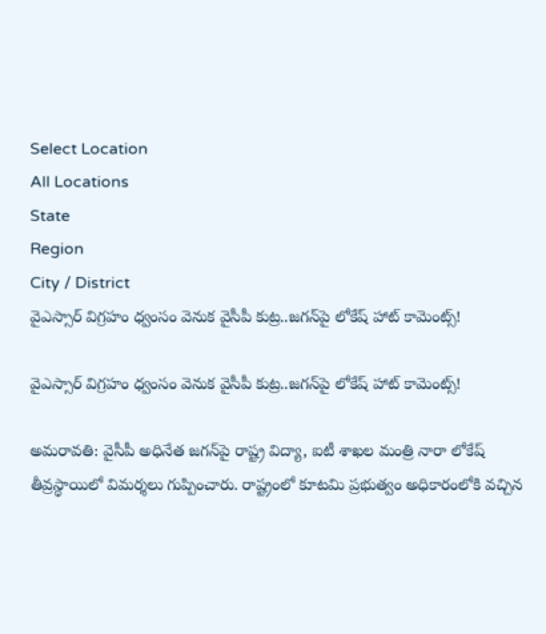Select Location
All Locations
State
Region
City / District
వైఎస్సార్ విగ్రహం ధ్వంసం వెనుక వైసీపీ కుట్ర..జగన్‌పై లోకేష్ హాట్ కామెంట్స్!

వైఎస్సార్ విగ్రహం ధ్వంసం వెనుక వైసీపీ కుట్ర..జగన్‌పై లోకేష్ హాట్ కామెంట్స్!

అమరావతి: వైసీపీ అధినేత జగన్‌పై రాష్ట్ర విద్యా, ఐటీ శాఖల మంత్రి నారా లోకేష్ తీవ్రస్థాయిలో విమర్శలు గుప్పించారు. రాష్ట్రంలో కూటమి ప్రభుత్వం అధికారంలోకి వచ్చిన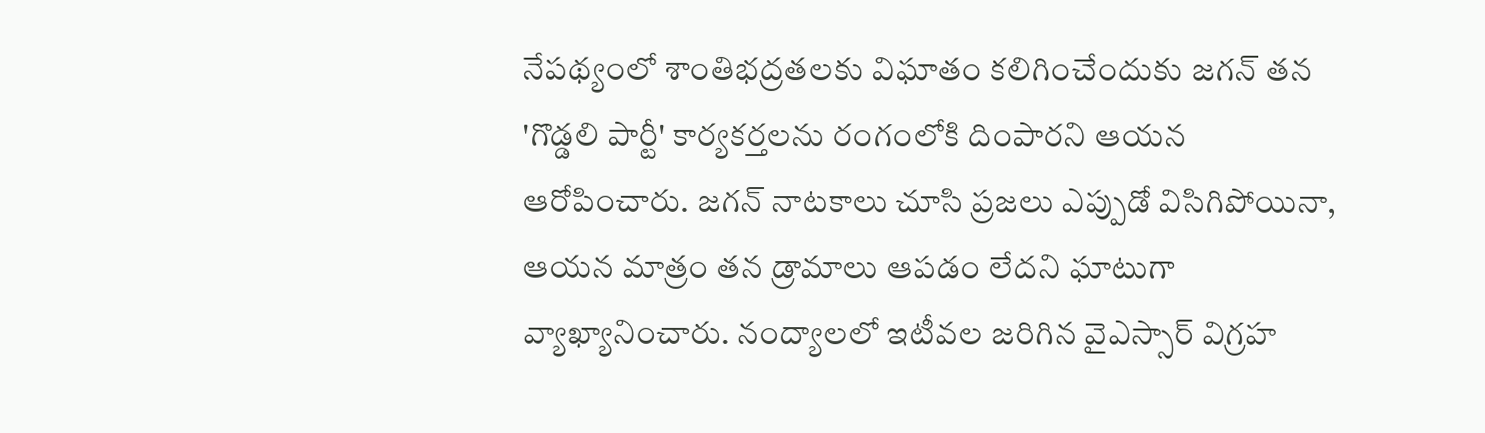నేపథ్యంలో శాంతిభద్రతలకు విఘాతం కలిగించేందుకు జగన్ తన 'గొడ్డలి పార్టీ' కార్యకర్తలను రంగంలోకి దింపారని ఆయన ఆరోపించారు. జగన్ నాటకాలు చూసి ప్రజలు ఎప్పుడో విసిగిపోయినా, ఆయన మాత్రం తన డ్రామాలు ఆపడం లేదని ఘాటుగా వ్యాఖ్యానించారు. నంద్యాలలో ఇటీవల జరిగిన వైఎస్సార్ విగ్రహ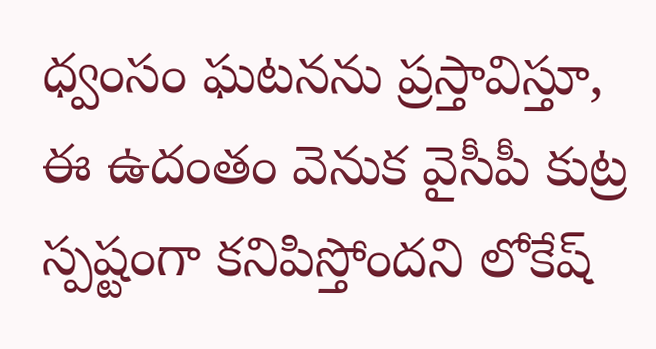ధ్వంసం ఘటనను ప్రస్తావిస్తూ, ఈ ఉదంతం వెనుక వైసీపీ కుట్ర స్పష్టంగా కనిపిస్తోందని లోకేష్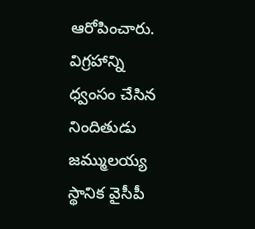ఆరోపించారు. విగ్రహాన్ని ధ్వంసం చేసిన నిందితుడు జమ్ములయ్య స్థానిక వైసీపీ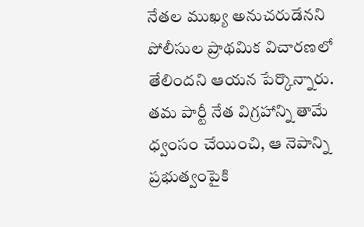నేతల ముఖ్య అనుచరుడేనని పోలీసుల ప్రాథమిక విచారణలో తేలిందని ఆయన పేర్కొన్నారు. తమ పార్టీ నేత విగ్రహాన్ని తామే ధ్వంసం చేయించి, ఆ నెపాన్ని ప్రభుత్వంపైకి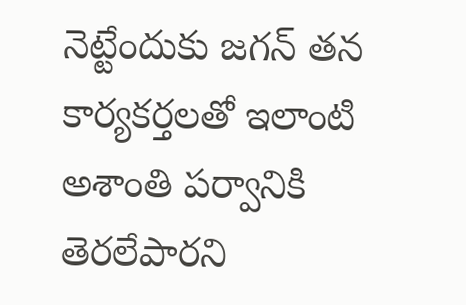నెట్టేందుకు జగన్ తన కార్యకర్తలతో ఇలాంటి అశాంతి పర్వానికి తెరలేపారని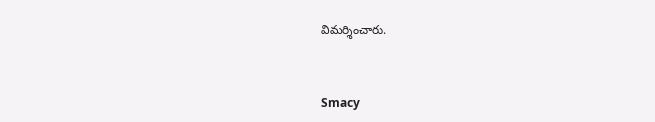విమర్శించారు.


Smacy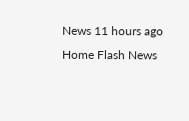News 11 hours ago
Home Flash News